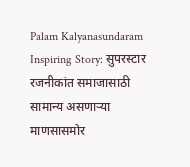Palam Kalyanasundaram Inspiring Story: सुपरस्टार रजनीकांत समाजासाठी सामान्य असणाऱ्या माणसासमोर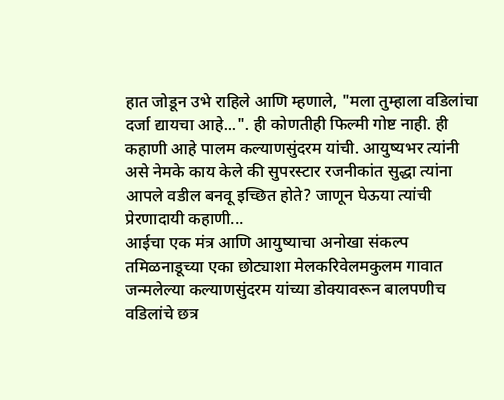हात जोडून उभे राहिले आणि म्हणाले, "मला तुम्हाला वडिलांचा दर्जा द्यायचा आहे...". ही कोणतीही फिल्मी गोष्ट नाही. ही कहाणी आहे पालम कल्याणसुंदरम यांची. आयुष्यभर त्यांनी असे नेमके काय केले की सुपरस्टार रजनीकांत सुद्धा त्यांना आपले वडील बनवू इच्छित होते? जाणून घेऊया त्यांची प्रेरणादायी कहाणी...
आईचा एक मंत्र आणि आयुष्याचा अनोखा संकल्प
तमिळनाडूच्या एका छोट्याशा मेलकरिवेलमकुलम गावात जन्मलेल्या कल्याणसुंदरम यांच्या डोक्यावरून बालपणीच वडिलांचे छत्र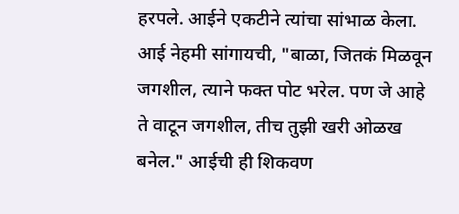हरपले. आईने एकटीने त्यांचा सांभाळ केला. आई नेहमी सांगायची, "बाळा, जितकं मिळवून जगशील, त्याने फक्त पोट भरेल. पण जे आहे ते वाटून जगशील, तीच तुझी खरी ओळख बनेल." आईची ही शिकवण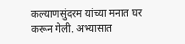कल्याणसुंदरम यांच्या मनात घर करून गेली. अभ्यासात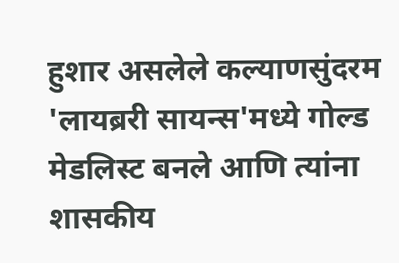हुशार असलेले कल्याणसुंदरम 'लायब्ररी सायन्स'मध्ये गोल्ड मेडलिस्ट बनले आणि त्यांना शासकीय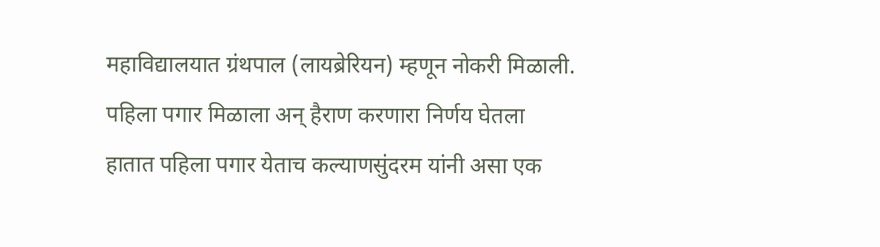महाविद्यालयात ग्रंथपाल (लायब्रेरियन) म्हणून नोकरी मिळाली.
पहिला पगार मिळाला अन् हैराण करणारा निर्णय घेतला
हातात पहिला पगार येताच कल्याणसुंदरम यांनी असा एक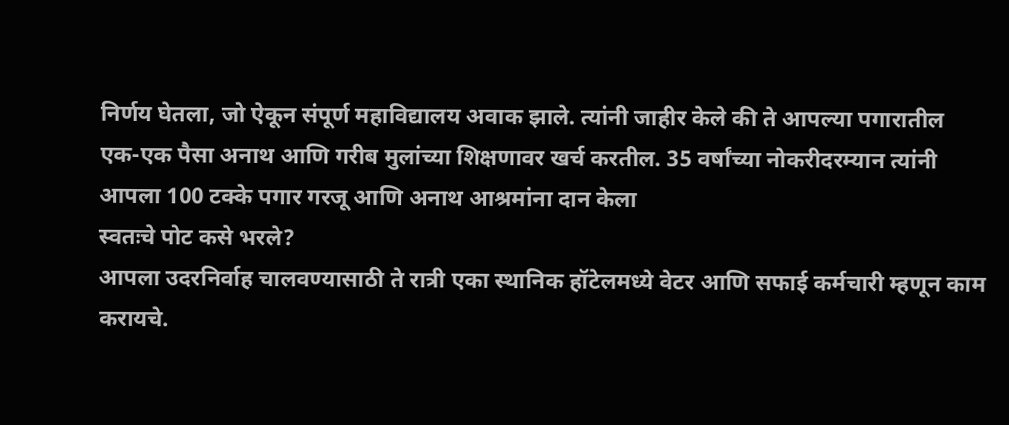निर्णय घेतला, जो ऐकून संपूर्ण महाविद्यालय अवाक झाले. त्यांनी जाहीर केले की ते आपल्या पगारातील एक-एक पैसा अनाथ आणि गरीब मुलांच्या शिक्षणावर खर्च करतील. 35 वर्षांच्या नोकरीदरम्यान त्यांनी आपला 100 टक्के पगार गरजू आणि अनाथ आश्रमांना दान केला
स्वतःचे पोट कसे भरले?
आपला उदरनिर्वाह चालवण्यासाठी ते रात्री एका स्थानिक हॉटेलमध्ये वेटर आणि सफाई कर्मचारी म्हणून काम करायचे.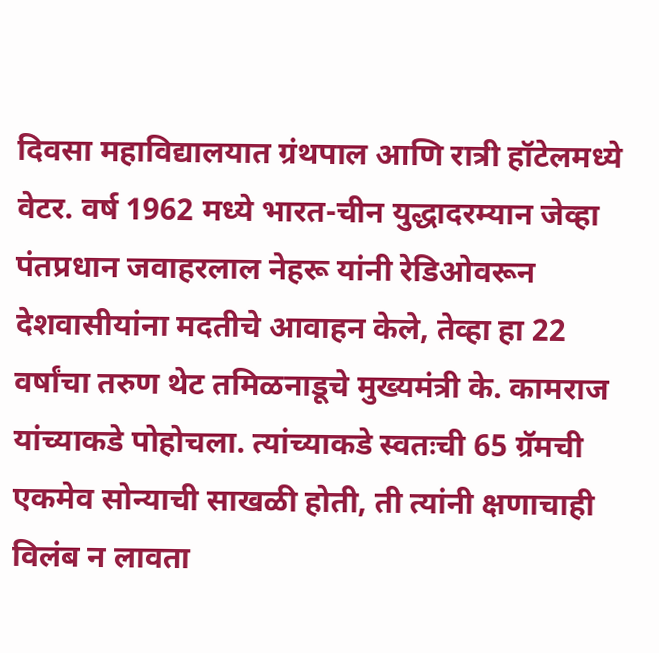दिवसा महाविद्यालयात ग्रंथपाल आणि रात्री हॉटेलमध्ये वेटर. वर्ष 1962 मध्ये भारत-चीन युद्धादरम्यान जेव्हा पंतप्रधान जवाहरलाल नेहरू यांनी रेडिओवरून देशवासीयांना मदतीचे आवाहन केले, तेव्हा हा 22 वर्षांचा तरुण थेट तमिळनाडूचे मुख्यमंत्री के. कामराज यांच्याकडे पोहोचला. त्यांच्याकडे स्वतःची 65 ग्रॅमची एकमेव सोन्याची साखळी होती, ती त्यांनी क्षणाचाही विलंब न लावता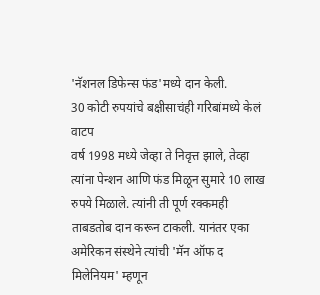'नॅशनल डिफेन्स फंड'मध्ये दान केली.
30 कोटी रुपयांचे बक्षीसाचंही गरिबांमध्ये केलं वाटप
वर्ष 1998 मध्ये जेव्हा ते निवृत्त झाले, तेव्हा त्यांना पेन्शन आणि फंड मिळून सुमारे 10 लाख रुपये मिळाले. त्यांनी ती पूर्ण रक्कमही ताबडतोब दान करून टाकली. यानंतर एका अमेरिकन संस्थेने त्यांची 'मॅन ऑफ द मिलेनियम' म्हणून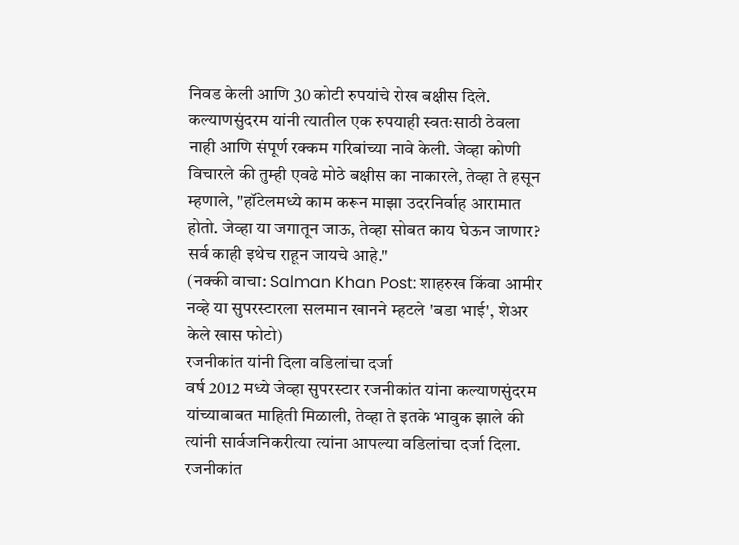निवड केली आणि 30 कोटी रुपयांचे रोख बक्षीस दिले. कल्याणसुंदरम यांनी त्यातील एक रुपयाही स्वतःसाठी ठेवला नाही आणि संपूर्ण रक्कम गरिबांच्या नावे केली. जेव्हा कोणी विचारले की तुम्ही एवढे मोठे बक्षीस का नाकारले, तेव्हा ते हसून म्हणाले, "हॉटेलमध्ये काम करून माझा उदरनिर्वाह आरामात होतो. जेव्हा या जगातून जाऊ, तेव्हा सोबत काय घेऊन जाणार? सर्व काही इथेच राहून जायचे आहे."
(नक्की वाचा: Salman Khan Post: शाहरुख किंवा आमीर नव्हे या सुपरस्टारला सलमान खानने म्हटले 'बडा भाई', शेअर केले खास फोटो)
रजनीकांत यांनी दिला वडिलांचा दर्जा
वर्ष 2012 मध्ये जेव्हा सुपरस्टार रजनीकांत यांना कल्याणसुंदरम यांच्याबाबत माहिती मिळाली, तेव्हा ते इतके भावुक झाले की त्यांनी सार्वजनिकरीत्या त्यांना आपल्या वडिलांचा दर्जा दिला. रजनीकांत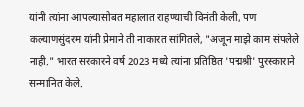यांनी त्यांना आपल्यासोबत महालात राहण्याची विनंती केली, पण कल्याणसुंदरम यांनी प्रेमाने ती नाकारत सांगितले, "अजून माझे काम संपलेले नाही." भारत सरकारने वर्ष 2023 मध्ये त्यांना प्रतिष्ठित 'पद्मश्री' पुरस्काराने सन्मानित केले.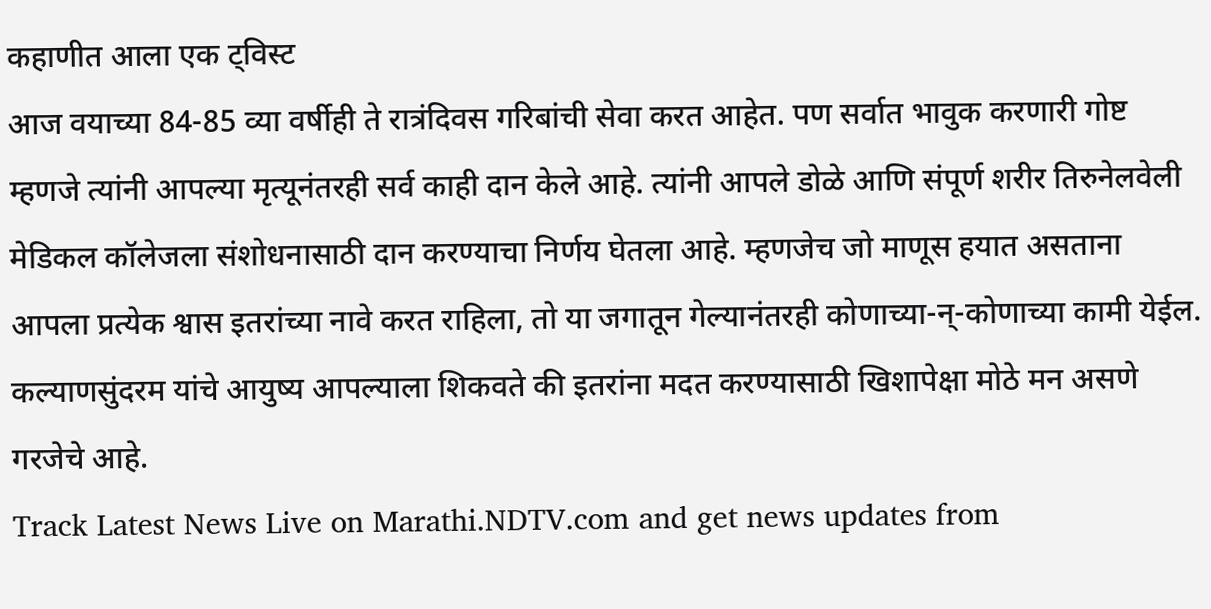कहाणीत आला एक ट्विस्ट
आज वयाच्या 84-85 व्या वर्षीही ते रात्रंदिवस गरिबांची सेवा करत आहेत. पण सर्वात भावुक करणारी गोष्ट म्हणजे त्यांनी आपल्या मृत्यूनंतरही सर्व काही दान केले आहे. त्यांनी आपले डोळे आणि संपूर्ण शरीर तिरुनेलवेली मेडिकल कॉलेजला संशोधनासाठी दान करण्याचा निर्णय घेतला आहे. म्हणजेच जो माणूस हयात असताना आपला प्रत्येक श्वास इतरांच्या नावे करत राहिला, तो या जगातून गेल्यानंतरही कोणाच्या-न्-कोणाच्या कामी येईल. कल्याणसुंदरम यांचे आयुष्य आपल्याला शिकवते की इतरांना मदत करण्यासाठी खिशापेक्षा मोठे मन असणे गरजेचे आहे.
Track Latest News Live on Marathi.NDTV.com and get news updates from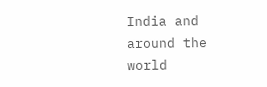India and around the world